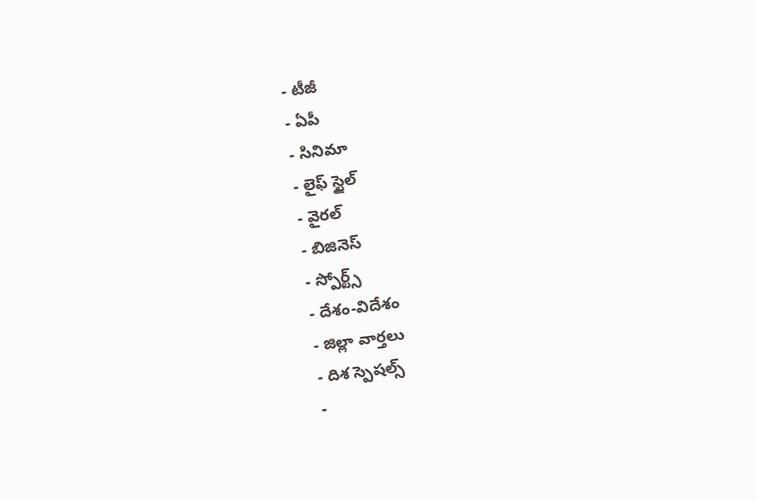- టీజీ
- ఏపీ
- సినిమా
- లైఫ్ స్టైల్
- వైరల్
- బిజినెస్
- స్పోర్ట్స్
- దేశం-విదేశం
- జిల్లా వార్తలు
- దిశ స్పెషల్స్
-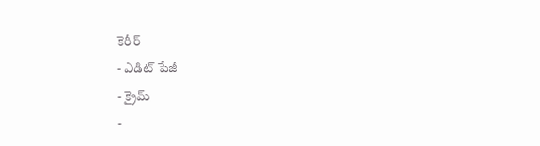కెరీర్
- ఎడిట్ పేజీ
- క్రైమ్
-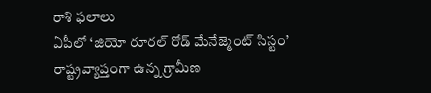రాశి ఫలాలు
ఏపీలో ‘జియో రూరల్ రోడ్ మేనేజ్మెంట్ సిస్టం’
రాష్ట్రవ్యాప్తంగా ఉన్న గ్రామీణ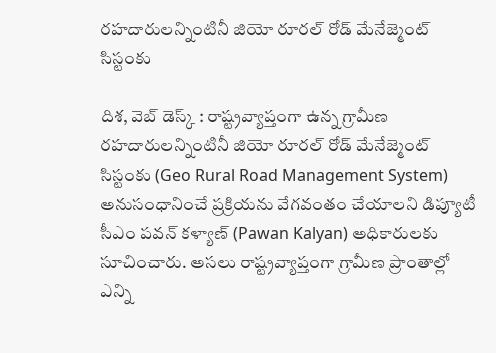రహదారులన్నింటినీ జియో రూరల్ రోడ్ మేనేజ్మెంట్ సిస్టంకు

దిశ, వెబ్ డెస్క్ : రాష్ట్రవ్యాప్తంగా ఉన్న గ్రామీణ రహదారులన్నింటినీ జియో రూరల్ రోడ్ మేనేజ్మెంట్ సిస్టంకు (Geo Rural Road Management System) అనుసంధానించే ప్రక్రియను వేగవంతం చేయాలని డిప్యూటీ సీఎం పవన్ కళ్యాణ్ (Pawan Kalyan) అధికారులకు సూచించారు. అసలు రాష్ట్రవ్యాప్తంగా గ్రామీణ ప్రాంతాల్లో ఎన్ని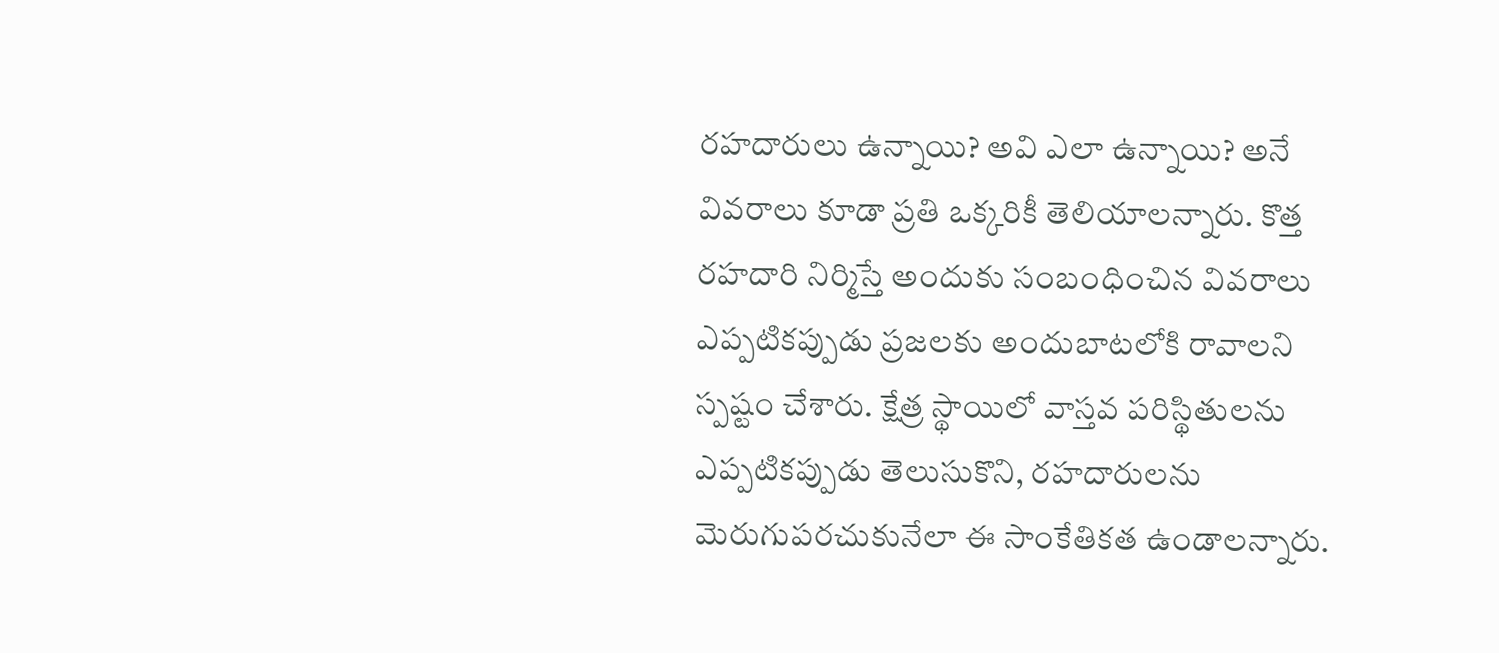రహదారులు ఉన్నాయి? అవి ఎలా ఉన్నాయి? అనే వివరాలు కూడా ప్రతి ఒక్కరికీ తెలియాలన్నారు. కొత్త రహదారి నిర్మిస్తే అందుకు సంబంధించిన వివరాలు ఎప్పటికప్పుడు ప్రజలకు అందుబాటలోకి రావాలని స్పష్టం చేశారు. క్షేత్ర స్థాయిలో వాస్తవ పరిస్థితులను ఎప్పటికప్పుడు తెలుసుకొని, రహదారులను మెరుగుపరచుకునేలా ఈ సాంకేతికత ఉండాలన్నారు.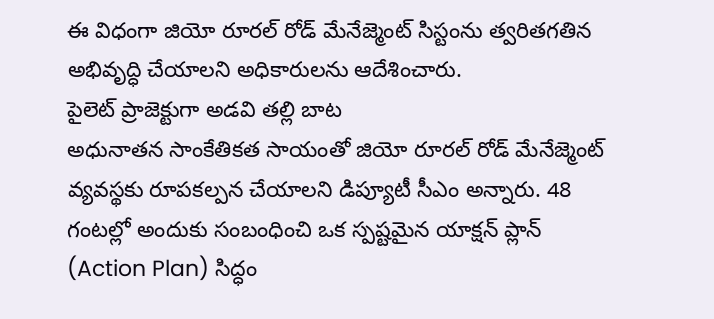ఈ విధంగా జియో రూరల్ రోడ్ మేనేజ్మెంట్ సిస్టంను త్వరితగతిన అభివృద్ధి చేయాలని అధికారులను ఆదేశించారు.
పైలెట్ ప్రాజెక్టుగా అడవి తల్లి బాట
అధునాతన సాంకేతికత సాయంతో జియో రూరల్ రోడ్ మేనేజ్మెంట్ వ్యవస్థకు రూపకల్పన చేయాలని డిప్యూటీ సీఎం అన్నారు. 48 గంటల్లో అందుకు సంబంధించి ఒక స్పష్టమైన యాక్షన్ ప్లాన్ (Action Plan) సిద్ధం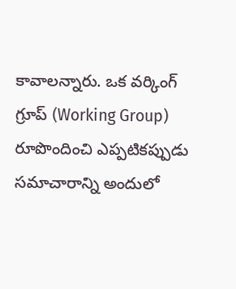కావాలన్నారు. ఒక వర్కింగ్ గ్రూప్ (Working Group) రూపొందించి ఎప్పటికప్పుడు సమాచారాన్ని అందులో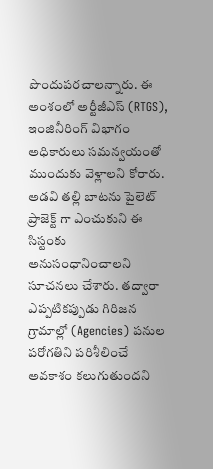పొందుపరచాలన్నారు. ఈ అంశంలో అర్టీజీఎస్ (RTGS), ఇంజినీరింగ్ విభాగం అధికారులు సమన్వయంతో ముందుకు వెళ్లాలని కోరారు. అడవి తల్లి బాటను పైలెట్ ప్రాజెక్ట్ గా ఎంచుకుని ఈ సిస్టంకు అనుసంధానించాలని సూచనలు చేశారు. తద్వారా ఎప్పటికప్పుడు గిరిజన గ్రామాల్లో (Agencies) పనుల పరోగతిని పరిశీలించే అవకాశం కలుగుతుందని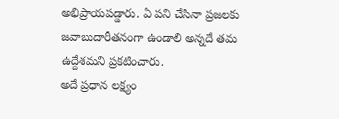అభిప్రాయపడ్డారు. ఏ పని చేసినా ప్రజలకు జవాబుదారీతనంగా ఉండాలి అన్నదే తమ ఉద్దేశమని ప్రకటించారు.
అదే ప్రధాన లక్ష్యం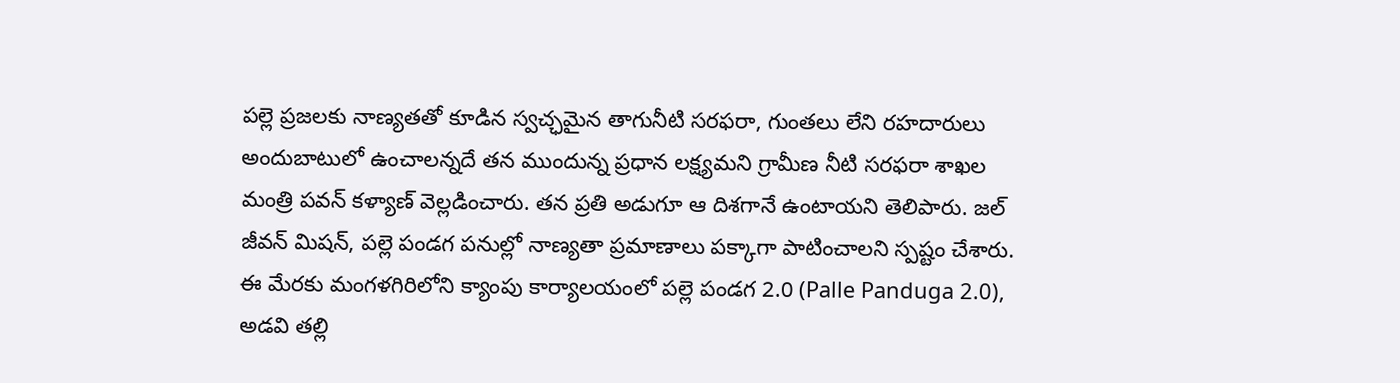పల్లె ప్రజలకు నాణ్యతతో కూడిన స్వచ్ఛమైన తాగునీటి సరఫరా, గుంతలు లేని రహదారులు అందుబాటులో ఉంచాలన్నదే తన ముందున్న ప్రధాన లక్ష్యమని గ్రామీణ నీటి సరఫరా శాఖల మంత్రి పవన్ కళ్యాణ్ వెల్లడించారు. తన ప్రతి అడుగూ ఆ దిశగానే ఉంటాయని తెలిపారు. జల్ జీవన్ మిషన్, పల్లె పండగ పనుల్లో నాణ్యతా ప్రమాణాలు పక్కాగా పాటించాలని స్పష్టం చేశారు. ఈ మేరకు మంగళగిరిలోని క్యాంపు కార్యాలయంలో పల్లె పండగ 2.0 (Palle Panduga 2.0), అడవి తల్లి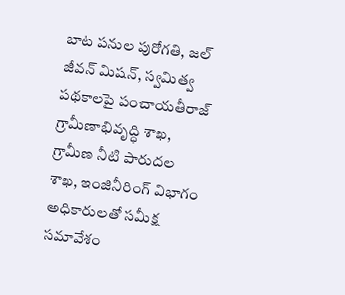బాట పనుల పురోగతి, జల్ జీవన్ మిషన్, స్వమిత్వ పథకాలపై పంచాయతీరాజ్ గ్రామీణాభివృద్ధి శాఖ, గ్రామీణ నీటి పారుదల శాఖ, ఇంజినీరింగ్ విభాగం అధికారులతో సమీక్ష సమావేశం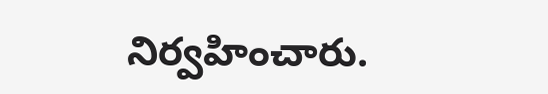నిర్వహించారు.